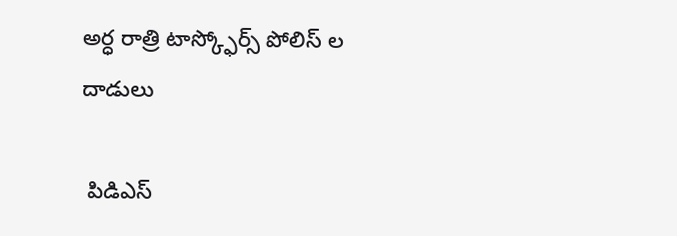అర్ధ రాత్రి టాస్క్ఫోర్స్ పోలిస్ ల దాడులు

 పిడిఎస్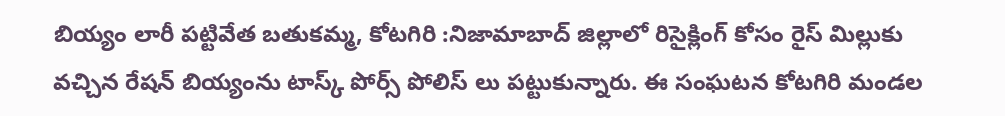బియ్యం లారీ పట్టివేత బతుకమ్మ, కోటగిరి :నిజామాబాద్ జిల్లాలో రిసైక్లింగ్ కోసం రైస్ మిల్లుకు వచ్చిన రేషన్ బియ్యంను టాస్క్ పోర్స్ పోలిస్ లు పట్టుకున్నారు. ఈ సంఘటన కోటగిరి మండల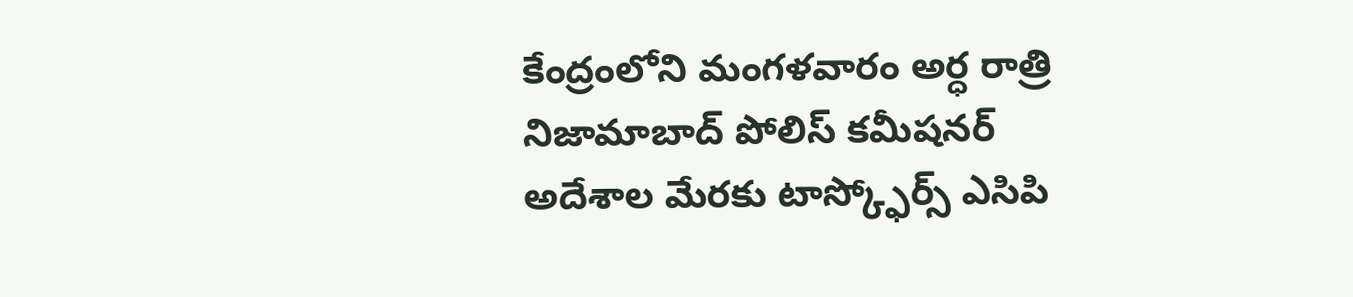కేంద్రంలోని మంగళవారం అర్ధ రాత్రి నిజామాబాద్ పోలిస్ కమీషనర్ అదేశాల మేరకు టాస్క్ఫోర్స్ ఎసిపి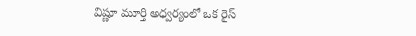విష్ణూ మూర్తి అధ్వర్యంలో ఒక రైస్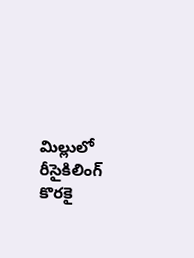మిల్లులో రీసైకిలింగ్ కొరకై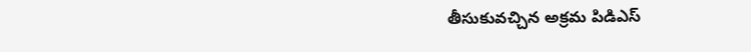తీసుకువచ్చిన అక్రమ పిడిఎస్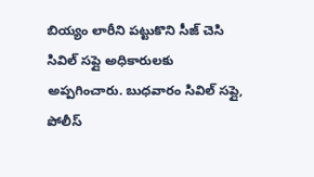బియ్యం లారీని పట్టుకొని సీజ్ చెసి సివిల్ సప్లై అధికారులకు అప్పగించారు. బుధవారం సివిల్ సప్లై, పోలీస్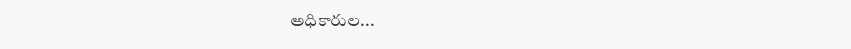అధికారుల...